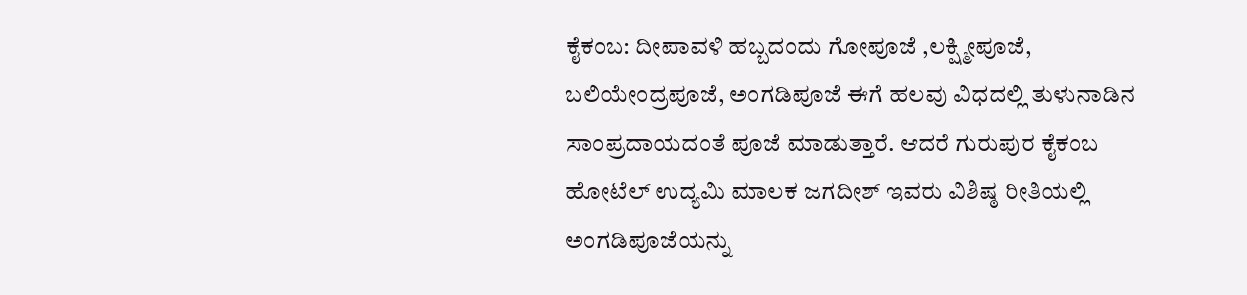ಕೈಕಂಬ: ದೀಪಾವಳಿ ಹಬ್ಬದಂದು ಗೋಪೂಜೆ ,ಲಕ್ಷ್ಮೀಪೂಜೆ, ಬಲಿಯೇಂದ್ರಪೂಜೆ, ಅಂಗಡಿಪೂಜೆ ಈಗೆ ಹಲವು ವಿಧದಲ್ಲಿ ತುಳುನಾಡಿನ ಸಾಂಪ್ರದಾಯದಂತೆ ಪೂಜೆ ಮಾಡುತ್ತಾರೆ. ಆದರೆ ಗುರುಪುರ ಕೈಕಂಬ ಹೋಟೆಲ್ ಉದ್ಯಮಿ ಮಾಲಕ ಜಗದೀಶ್ ಇವರು ವಿಶಿಷ್ಠ ರೀತಿಯಲ್ಲಿ ಅಂಗಡಿಪೂಜೆಯನ್ನು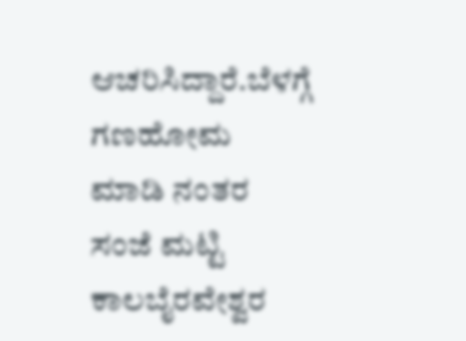ಆಚರಿಸಿದ್ದಾರೆ.ಬೆಳಗ್ಗೆ ಗಣಹೋಮ ಮಾಡಿ ನಂತರ ಸಂಜೆ ಮಟ್ಟಿ ಕಾಲಬೈರವೇಶ್ವರ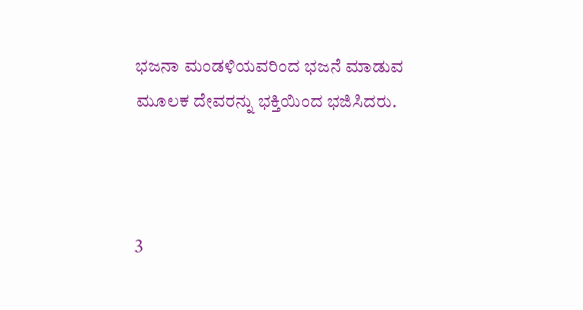ಭಜನಾ ಮಂಡಳಿಯವರಿಂದ ಭಜನೆ ಮಾಡುವ ಮೂಲಕ ದೇವರನ್ನು ಭಕ್ತಿಯಿಂದ ಭಜಿಸಿದರು.



3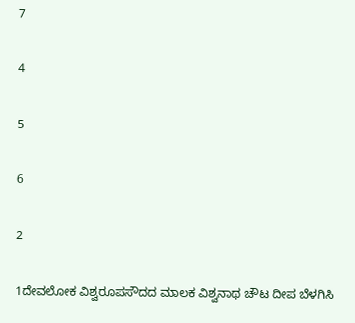7

4

5

6

2

1ದೇವಲೋಕ ವಿಶ್ವರೂಪಸೌದದ ಮಾಲಕ ವಿಶ್ವನಾಥ ಚೌಟ ದೀಪ ಬೆಳಗಿಸಿ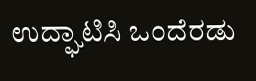ಉದ್ಘಾಟಿಸಿ ಒಂದೆರಡು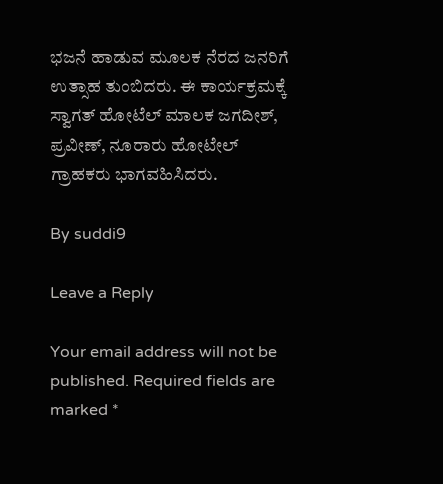ಭಜನೆ ಹಾಡುವ ಮೂಲಕ ನೆರದ ಜನರಿಗೆ ಉತ್ಸಾಹ ತುಂಬಿದರು. ಈ ಕಾರ್ಯಕ್ರಮಕ್ಕೆ ಸ್ವಾಗತ್ ಹೋಟೆಲ್ ಮಾಲಕ ಜಗದೀಶ್, ಪ್ರವೀಣ್, ನೂರಾರು ಹೋಟೇಲ್ ಗ್ರಾಹಕರು ಭಾಗವಹಿಸಿದರು.

By suddi9

Leave a Reply

Your email address will not be published. Required fields are marked *